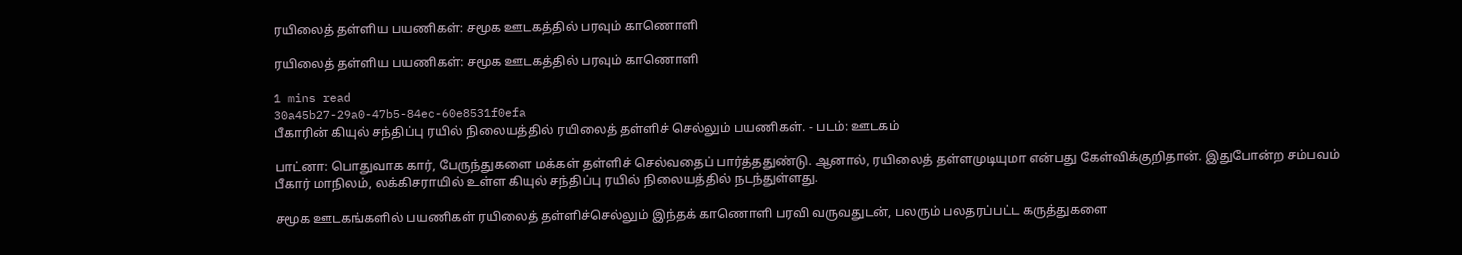ரயிலைத் தள்ளிய பயணிகள்: சமூக ஊடகத்தில் பரவும் காணொளி

ரயிலைத் தள்ளிய பயணிகள்: சமூக ஊடகத்தில் பரவும் காணொளி

1 mins read
30a45b27-29a0-47b5-84ec-60e8531f0efa
பீகாரின் கியுல் சந்திப்பு ரயில் நிலையத்தில் ரயிலைத் தள்ளிச் செல்லும் பயணிகள். - படம்: ஊடகம்

பாட்னா: பொதுவாக கார், பேருந்துகளை மக்கள் தள்ளிச் செல்வதைப் பார்த்ததுண்டு. ஆனால், ரயிலைத் தள்ளமுடியுமா என்பது கேள்விக்குறிதான். இதுபோன்ற சம்பவம் பீகார் மாநிலம், லக்கிசராயில் உள்ள கியுல் சந்திப்பு ரயில் நிலையத்தில் நடந்துள்ளது.

சமூக ஊடகங்களில் பயணிகள் ரயிலைத் தள்ளிச்செல்லும் இந்தக் காணொளி பரவி வருவதுடன், பலரும் பலதரப்பட்ட கருத்துகளை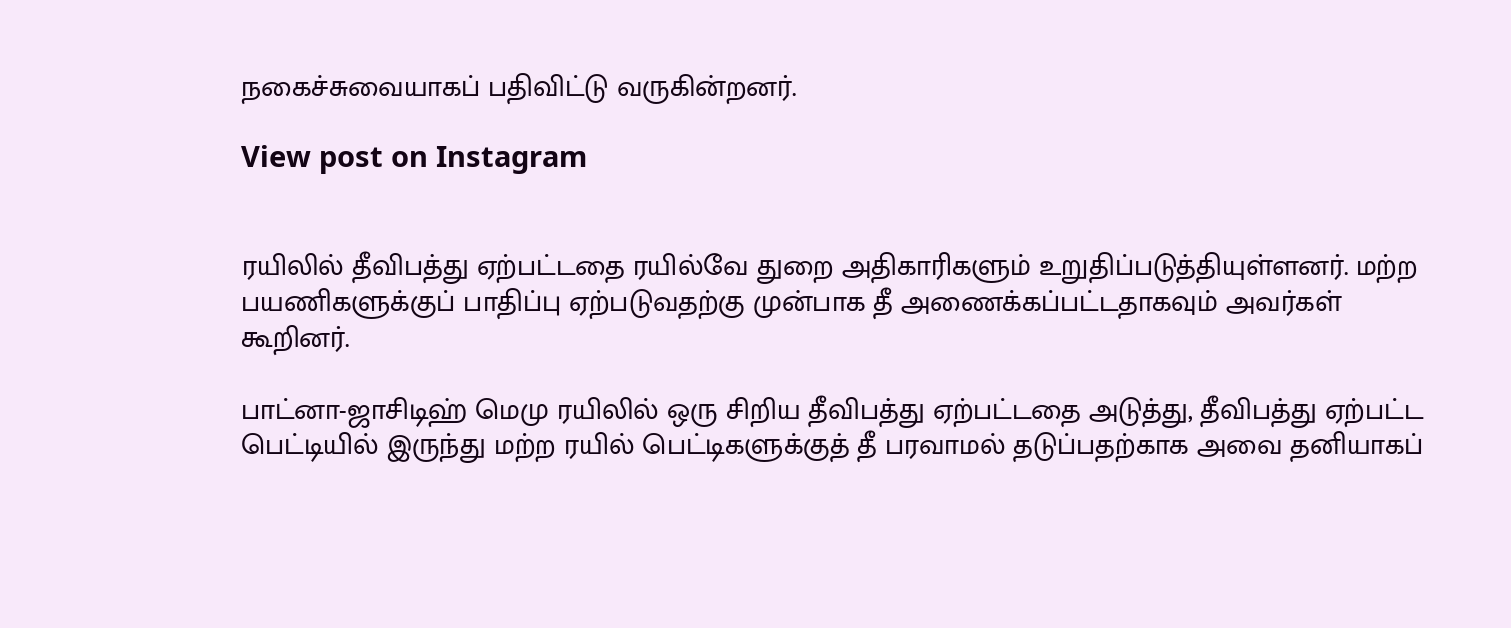நகைச்சுவையாகப் பதிவிட்டு வருகின்றனர்.

View post on Instagram


ரயிலில் தீவிபத்து ஏற்பட்டதை ரயில்வே துறை அதிகாரிகளும் உறுதிப்படுத்தியுள்ளனர். மற்ற பயணிகளுக்குப் பாதிப்பு ஏற்படுவதற்கு முன்பாக தீ அணைக்கப்பட்டதாகவும் அவர்கள் கூறினர்.

பாட்னா-ஜாசிடிஹ் மெமு ரயிலில் ஒரு சிறிய தீவிபத்து ஏற்பட்டதை அடுத்து, தீவிபத்து ஏற்பட்ட பெட்டியில் இருந்து மற்ற ரயில் பெட்டிகளுக்குத் தீ பரவாமல் தடுப்பதற்காக அவை தனியாகப்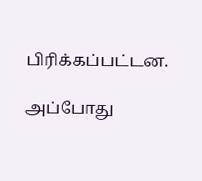பிரிக்கப்பட்டன.

அப்போது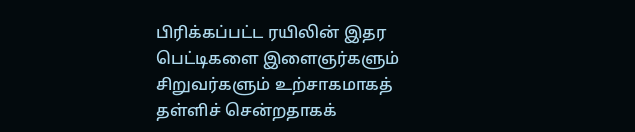பிரிக்கப்பட்ட ரயிலின் இதர பெட்டிகளை இளைஞர்களும் சிறுவர்களும் உற்சாகமாகத் தள்ளிச் சென்றதாகக்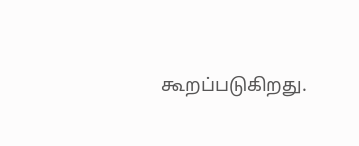கூறப்படுகிறது.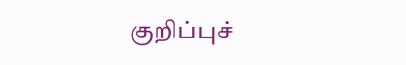குறிப்புச்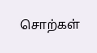சொற்கள்